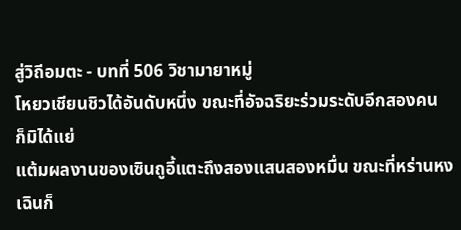สู่วิถีอมตะ - บทที่ 506 วิชามายาหมู่
โหยวเชียนชิวได้อันดับหนึ่ง ขณะที่อัจฉริยะร่วมระดับอีกสองคน
ก็มิได้แย่
แต้มผลงานของเซินถูอี้แตะถึงสองแสนสองหมื่น ขณะที่หร่านหง
เฉินก็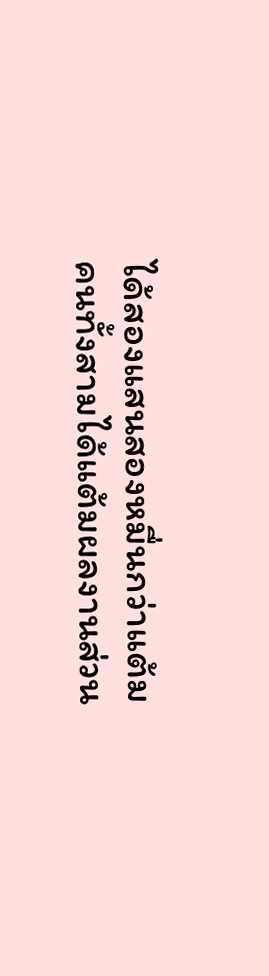ได้สองแสนสองหมื่นกว่าแต้ม
คนทั้งสามได้แต้มผลงานส่วน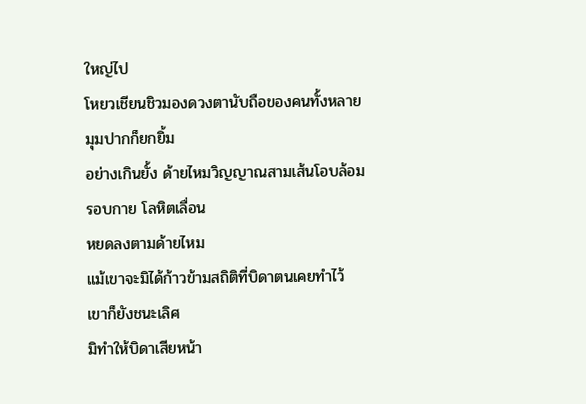ใหญ่ไป
โหยวเชียนชิวมองดวงตานับถือของคนทั้งหลาย มุมปากก็ยกยิ้ม
อย่างเกินยั้ง ด้ายไหมวิญญาณสามเส้นโอบล้อมรอบกาย โลหิตเลื่อน
หยดลงตามด้ายไหม
แม้เขาจะมิได้ก้าวข้ามสถิติที่บิดาตนเคยทำไว้ เขาก็ยังชนะเลิศ
มิทำให้บิดาเสียหน้า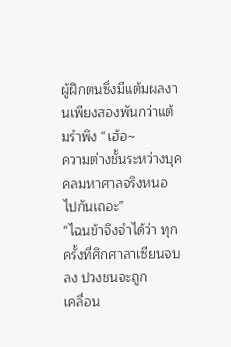ผู้ฝึกตนซึ่งมีแต้มผลงานเพียงสองพันกว่าแต้มรำพึง “เฮ้อ~
ความต่างชั้นระหว่างบุคคลมหาศาลจริงหนอ ไปกันเถอะ”
“ไฉนข้าจึงจำได้ว่า ทุกครั้งที่ศึกศาลาเซียนจบลง ปวงชนจะถูก
เคลื่อน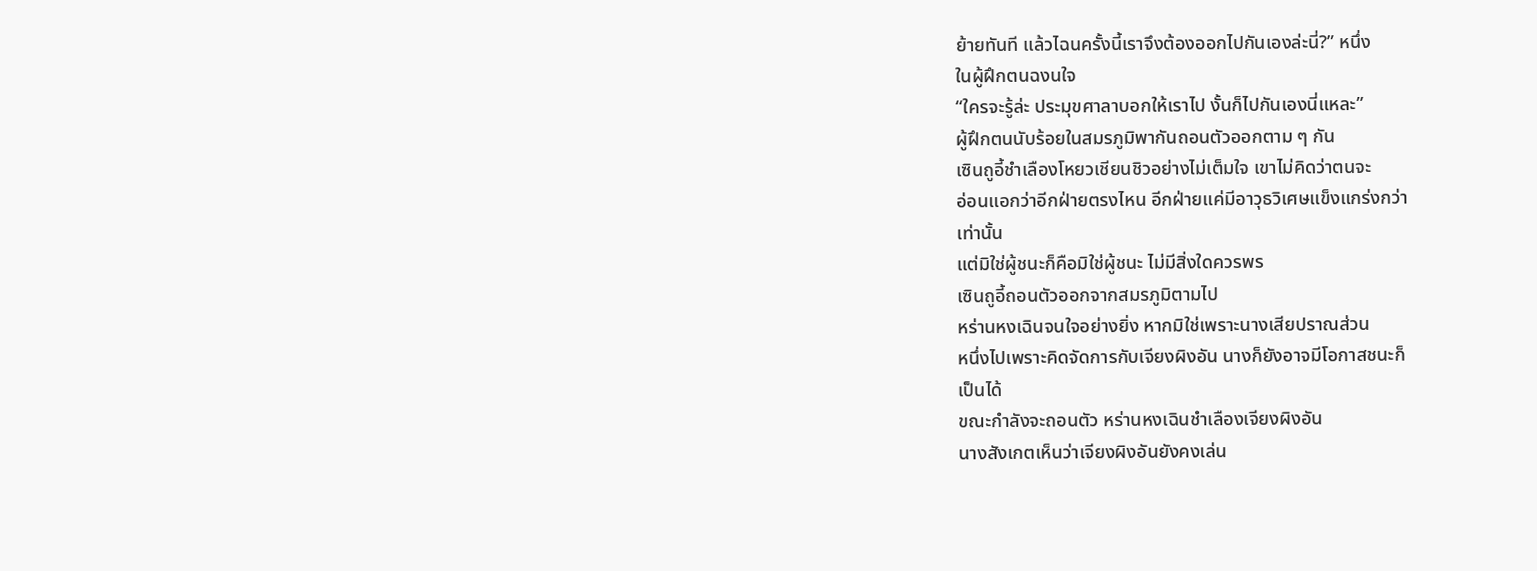ย้ายทันที แล้วไฉนครั้งนี้เราจึงต้องออกไปกันเองล่ะนี่?” หนึ่ง
ในผู้ฝึกตนฉงนใจ
“ใครจะรู้ล่ะ ประมุขศาลาบอกให้เราไป งั้นก็ไปกันเองนี่แหละ”
ผู้ฝึกตนนับร้อยในสมรภูมิพากันถอนตัวออกตาม ๆ กัน
เซินถูอี้ชำเลืองโหยวเชียนชิวอย่างไม่เต็มใจ เขาไม่คิดว่าตนจะ
อ่อนแอกว่าอีกฝ่ายตรงไหน อีกฝ่ายแค่มีอาวุธวิเศษแข็งแกร่งกว่า
เท่านั้น
แต่มิใช่ผู้ชนะก็คือมิใช่ผู้ชนะ ไม่มีสิ่งใดควรพร
เซินถูอี้ถอนตัวออกจากสมรภูมิตามไป
หร่านหงเฉินจนใจอย่างยิ่ง หากมิใช่เพราะนางเสียปราณส่วน
หนึ่งไปเพราะคิดจัดการกับเจียงผิงอัน นางก็ยังอาจมีโอกาสชนะก็
เป็นได้
ขณะกำลังจะถอนตัว หร่านหงเฉินชำเลืองเจียงผิงอัน
นางสังเกตเห็นว่าเจียงผิงอันยังคงเล่น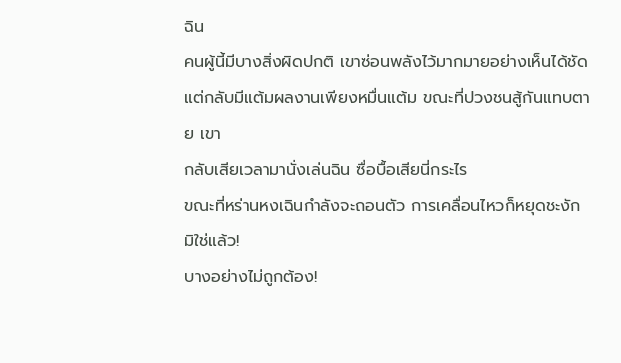ฉิน
คนผู้นี้มีบางสิ่งผิดปกติ เขาซ่อนพลังไว้มากมายอย่างเห็นได้ชัด
แต่กลับมีแต้มผลงานเพียงหมื่นแต้ม ขณะที่ปวงชนสู้กันแทบตาย เขา
กลับเสียเวลามานั่งเล่นฉิน ซื่อบื้อเสียนี่กระไร
ขณะที่หร่านหงเฉินกำลังจะถอนตัว การเคลื่อนไหวก็หยุดชะงัก
มิใช่แล้ว!
บางอย่างไม่ถูกต้อง!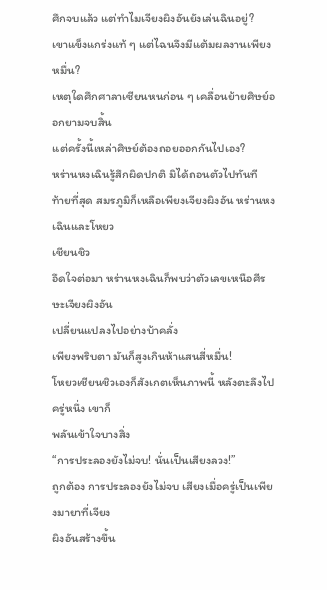ศึกจบแล้ว แต่ทำไมเจียงผิงอันยังเล่นฉินอยู่?
เขาแข็งแกร่งแท้ ๆ แต่ไฉนจึงมีแต้มผลงานเพียงหมื่น?
เหตุใดศึกศาลาเซียนหนก่อน ๆ เคลื่อนย้ายศิษย์ออกยามจบสิ้น
แต่ครั้งนี้เหล่าศิษย์ต้องถอยออกกันไปเอง?
หร่านหงเฉินรู้สึกผิดปกติ มิได้ถอนตัวไปทันที
ท้ายที่สุด สมรภูมิก็เหลือเพียงเจียงผิงอัน หร่านหงเฉินและโหยว
เชียนชิว
อึดใจต่อมา หร่านหงเฉินก็พบว่าตัวเลขเหนือศีรษะเจียงผิงอัน
เปลี่ยนแปลงไปอย่างบ้าคลั่ง
เพียงพริบตา มันก็สูงเกินห้าแสนสี่หมื่น!
โหยวเชียนชิวเองก็สังเกตเห็นภาพนี้ หลังตะลึงไปครู่หนึ่ง เขาก็
พลันเข้าใจบางสิ่ง
“การประลองยังไม่จบ! นั่นเป็นเสียงลวง!”
ถูกต้อง การประลองยังไม่จบ เสียงเมื่อครู่เป็นเพียงมายาที่เจียง
ผิงอันสร้างขึ้น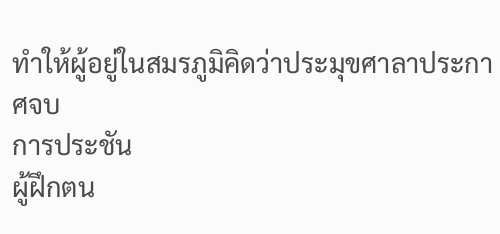ทำให้ผู้อยู่ในสมรภูมิคิดว่าประมุขศาลาประกาศจบ
การประชัน
ผู้ฝึกตน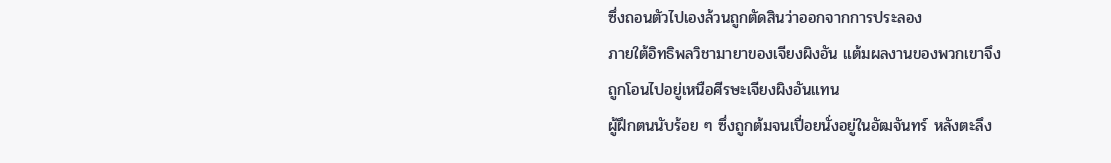ซึ่งถอนตัวไปเองล้วนถูกตัดสินว่าออกจากการประลอง
ภายใต้อิทธิพลวิชามายาของเจียงผิงอัน แต้มผลงานของพวกเขาจึง
ถูกโอนไปอยู่เหนือศีรษะเจียงผิงอันแทน
ผู้ฝึกตนนับร้อย ๆ ซึ่งถูกต้มจนเปื่อยนั่งอยู่ในอัฒจันทร์ หลังตะลึง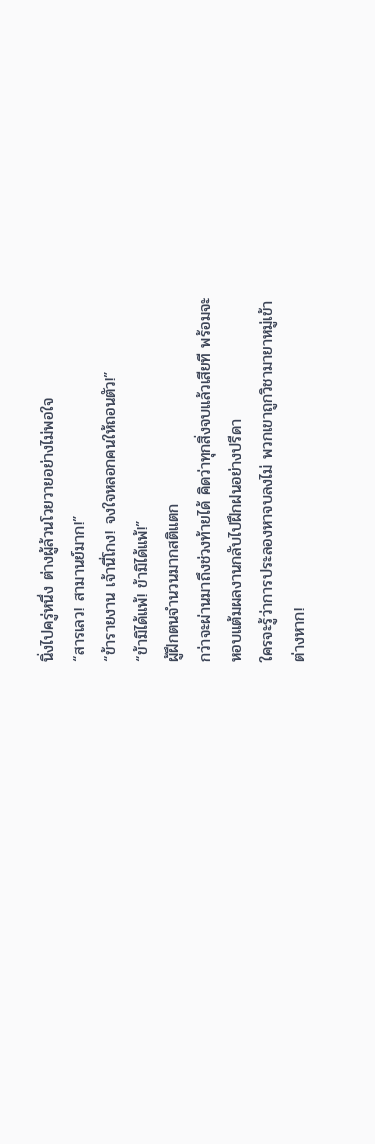นิ่งไปครู่หนึ่ง ต่างผู้ล้วนโวยวายอย่างไม่พอใจ
“สารเลว! สามานย์มาก!”
“ข้ารายงาน เจ้านี่โกง! จงใจหลอกคนให้ถอนตัว!”
“ข้ามิได้แพ้! ข้ามิได้แพ้!”
ผู้ฝึกตนจำนวนมากสติแตก
กว่าจะผ่านมาถึงช่วงท้ายได้ คิดว่าทุกสิ่งจบแล้วเสียที พร้อมจะ
หอบแต้มผลงานกลับไปฝึกฝนอย่างปรีดา
ใครจะรู้ว่าการประลองหาจบลงไม่ พวกเขาถูกวิชามายาหมู่เข้า
ต่างหาก!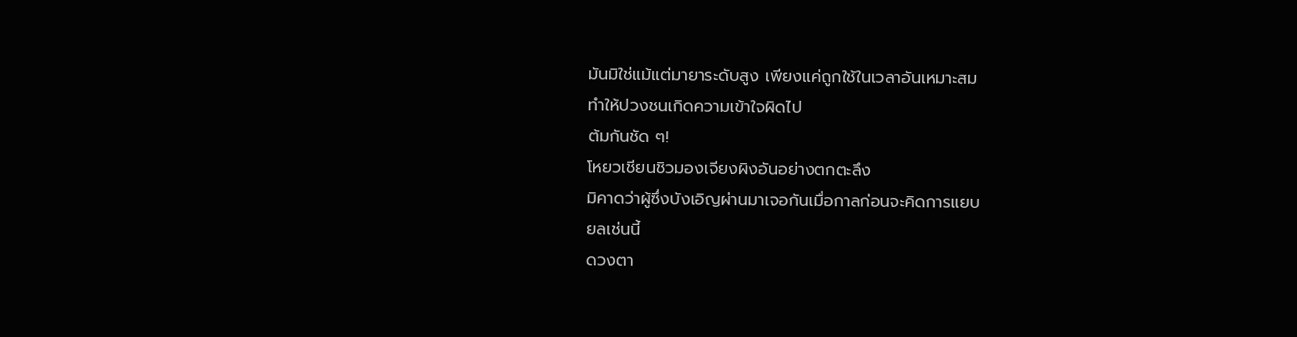มันมิใช่แม้แต่มายาระดับสูง เพียงแค่ถูกใช้ในเวลาอันเหมาะสม
ทำให้ปวงชนเกิดความเข้าใจผิดไป
ต้มกันชัด ๆ!
โหยวเชียนชิวมองเจียงผิงอันอย่างตกตะลึง
มิคาดว่าผู้ซึ่งบังเอิญผ่านมาเจอกันเมื่อกาลก่อนจะคิดการแยบ
ยลเช่นนี้
ดวงตา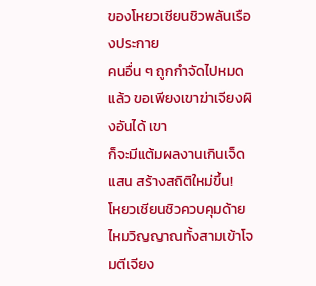ของโหยวเชียนชิวพลันเรืองประกาย
คนอื่น ๆ ถูกกำจัดไปหมดแล้ว ขอเพียงเขาฆ่าเจียงผิงอันได้ เขา
ก็จะมีแต้มผลงานเกินเจ็ดแสน สร้างสถิติใหม่ขึ้น!
โหยวเชียนชิวควบคุมด้ายไหมวิญญาณทั้งสามเข้าโจมตีเจียง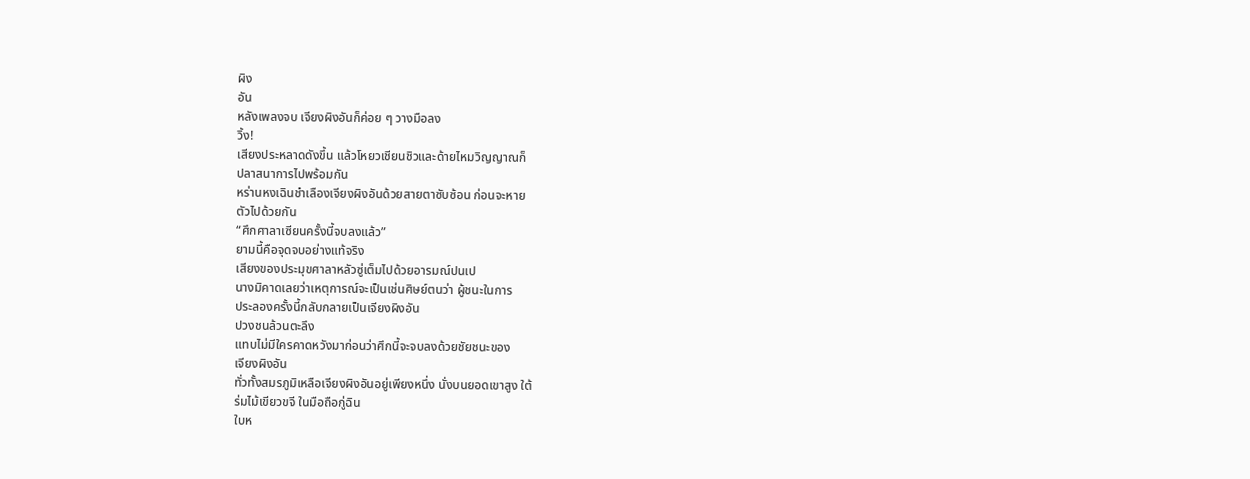ผิง
อัน
หลังเพลงจบ เจียงผิงอันก็ค่อย ๆ วางมือลง
วิ้ง!
เสียงประหลาดดังขึ้น แล้วโหยวเชียนชิวและด้ายไหมวิญญาณก็
ปลาสนาการไปพร้อมกัน
หร่านหงเฉินชำเลืองเจียงผิงอันด้วยสายตาซับซ้อน ก่อนจะหาย
ตัวไปด้วยกัน
“ศึกศาลาเซียนครั้งนี้จบลงแล้ว”
ยามนี้คือจุดจบอย่างแท้จริง
เสียงของประมุขศาลาหลัวซู่เต็มไปด้วยอารมณ์ปนเป
นางมิคาดเลยว่าเหตุการณ์จะเป็นเช่นศิษย์ตนว่า ผู้ชนะในการ
ประลองครั้งนี้กลับกลายเป็นเจียงผิงอัน
ปวงชนล้วนตะลึง
แทบไม่มีใครคาดหวังมาก่อนว่าศึกนี้จะจบลงด้วยชัยชนะของ
เจียงผิงอัน
ทั่วทั้งสมรภูมิเหลือเจียงผิงอันอยู่เพียงหนึ่ง นั่งบนยอดเขาสูง ใต้
ร่มไม้เขียวขจี ในมือถือกู่ฉิน
ใบห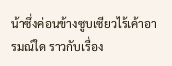น้าซึ่งค่อนข้างซูบเซียวไร้เค้าอารมณ์ใด ราวกับเรื่อง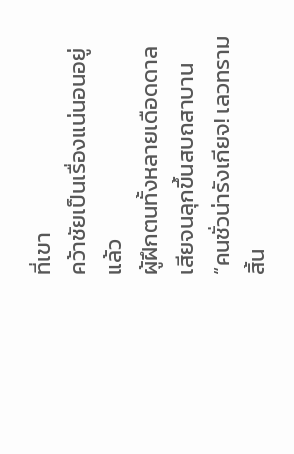ที่เขา
คว้าชัยเป็นเรื่องแน่นอนอยู่แล้ว
ผู้ฝึกตนทั้งหลายเดือดดาลเสียจนลุกขึ้นสบถสาบาน
“คนชั่วน่ารังเกียจ! เลวทรามสิ้น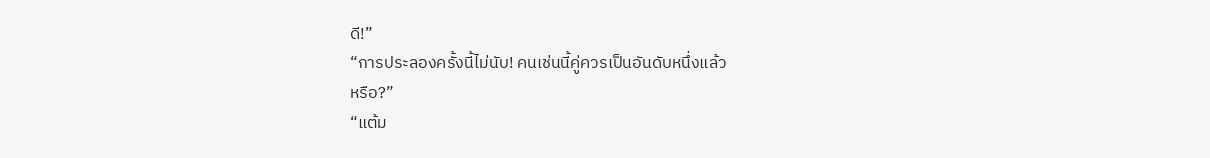ดี!”
“การประลองครั้งนี้ไม่นับ! คนเช่นนี้คู่ควรเป็นอันดับหนึ่งแล้ว
หรือ?”
“แต้ม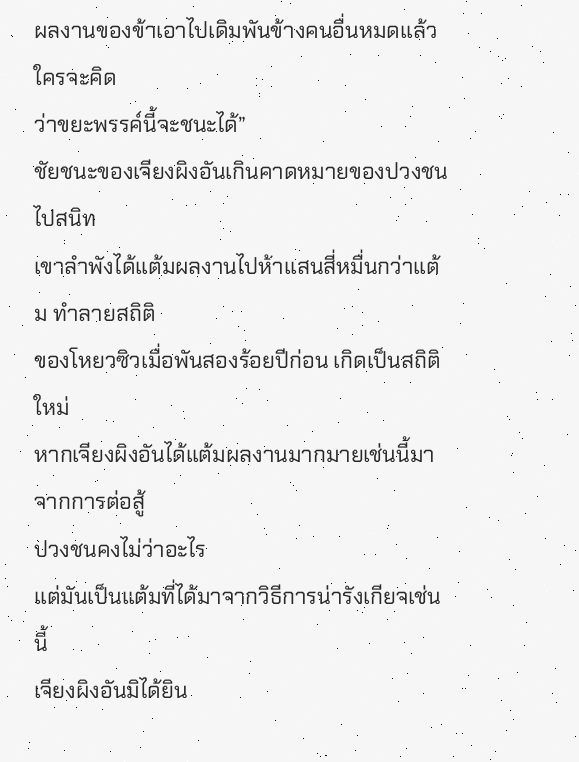ผลงานของข้าเอาไปเดิมพันข้างคนอื่นหมดแล้ว ใครจะคิด
ว่าขยะพรรค์นี้จะชนะได้”
ชัยชนะของเจียงผิงอันเกินคาดหมายของปวงชนไปสนิท
เขาลำพังได้แต้มผลงานไปห้าแสนสี่หมื่นกว่าแต้ม ทำลายสถิติ
ของโหยวซิวเมื่อพันสองร้อยปีก่อน เกิดเป็นสถิติใหม่
หากเจียงผิงอันได้แต้มผลงานมากมายเช่นนี้มาจากการต่อสู้
ปวงชนคงไม่ว่าอะไร
แต่มันเป็นแต้มที่ได้มาจากวิธีการน่ารังเกียจเช่นนี้
เจียงผิงอันมิได้ยิน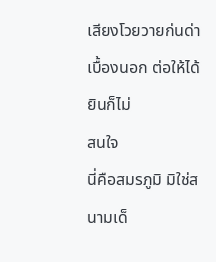เสียงโวยวายก่นด่าเบื้องนอก ต่อให้ได้ยินก็ไม่
สนใจ
นี่คือสมรภูมิ มิใช่สนามเด็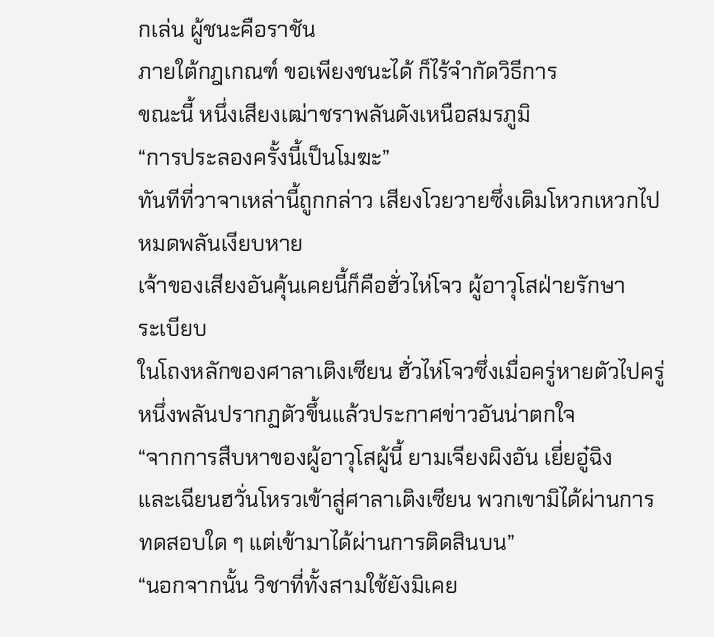กเล่น ผู้ชนะคือราชัน
ภายใต้กฎเกณฑ์ ขอเพียงชนะได้ ก็ไร้จำกัดวิธีการ
ขณะนี้ หนึ่งเสียงเฒ่าชราพลันดังเหนือสมรภูมิ
“การประลองครั้งนี้เป็นโมฆะ”
ทันทีที่วาจาเหล่านี้ถูกกล่าว เสียงโวยวายซึ่งเดิมโหวกเหวกไป
หมดพลันเงียบหาย
เจ้าของเสียงอันคุ้นเคยนี้ก็คือฮั่วไห่โจว ผู้อาวุโสฝ่ายรักษา
ระเบียบ
ในโถงหลักของศาลาเติงเซียน ฮั่วไห่โจวซึ่งเมื่อครู่หายตัวไปครู่
หนึ่งพลันปรากฏตัวขึ้นแล้วประกาศข่าวอันน่าตกใจ
“จากการสืบหาของผู้อาวุโสผู้นี้ ยามเจียงผิงอัน เยี่ยอู๋ฉิง
และเฉียนฮวั่นโหรวเข้าสู่ศาลาเติงเซียน พวกเขามิได้ผ่านการ
ทดสอบใด ๆ แต่เข้ามาได้ผ่านการติดสินบน”
“นอกจากนั้น วิชาที่ทั้งสามใช้ยังมิเคย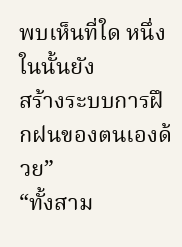พบเห็นที่ใด หนึ่งในนั้นยัง
สร้างระบบการฝึกฝนของตนเองด้วย”
“ทั้งสาม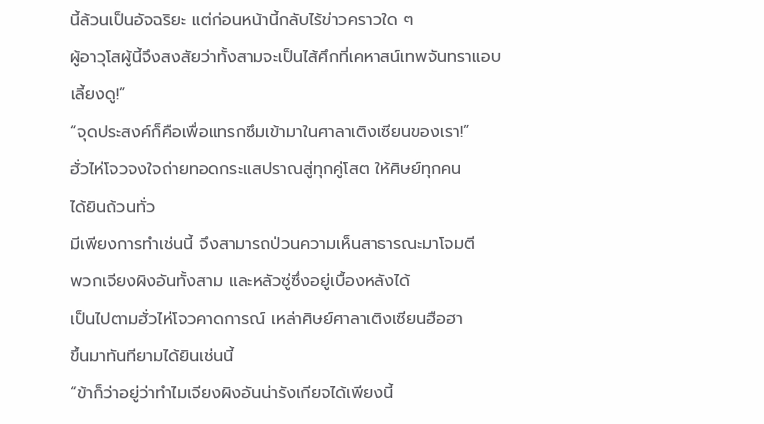นี้ล้วนเป็นอัจฉริยะ แต่ก่อนหน้านี้กลับไร้ข่าวคราวใด ๆ
ผู้อาวุโสผู้นี้จึงสงสัยว่าทั้งสามจะเป็นไส้ศึกที่เคหาสน์เทพจันทราแอบ
เลี้ยงดู!”
“จุดประสงค์ก็คือเพื่อแทรกซึมเข้ามาในศาลาเติงเซียนของเรา!”
ฮั่วไห่โจวจงใจถ่ายทอดกระแสปราณสู่ทุกคู่โสต ให้ศิษย์ทุกคน
ได้ยินถ้วนทั่ว
มีเพียงการทำเช่นนี้ จึงสามารถป่วนความเห็นสาธารณะมาโจมตี
พวกเจียงผิงอันทั้งสาม และหลัวซู่ซึ่งอยู่เบื้องหลังได้
เป็นไปตามฮั่วไห่โจวคาดการณ์ เหล่าศิษย์ศาลาเติงเซียนฮือฮา
ขึ้นมาทันทียามได้ยินเช่นนี้
“ข้าก็ว่าอยู่ว่าทำไมเจียงผิงอันน่ารังเกียจได้เพียงนี้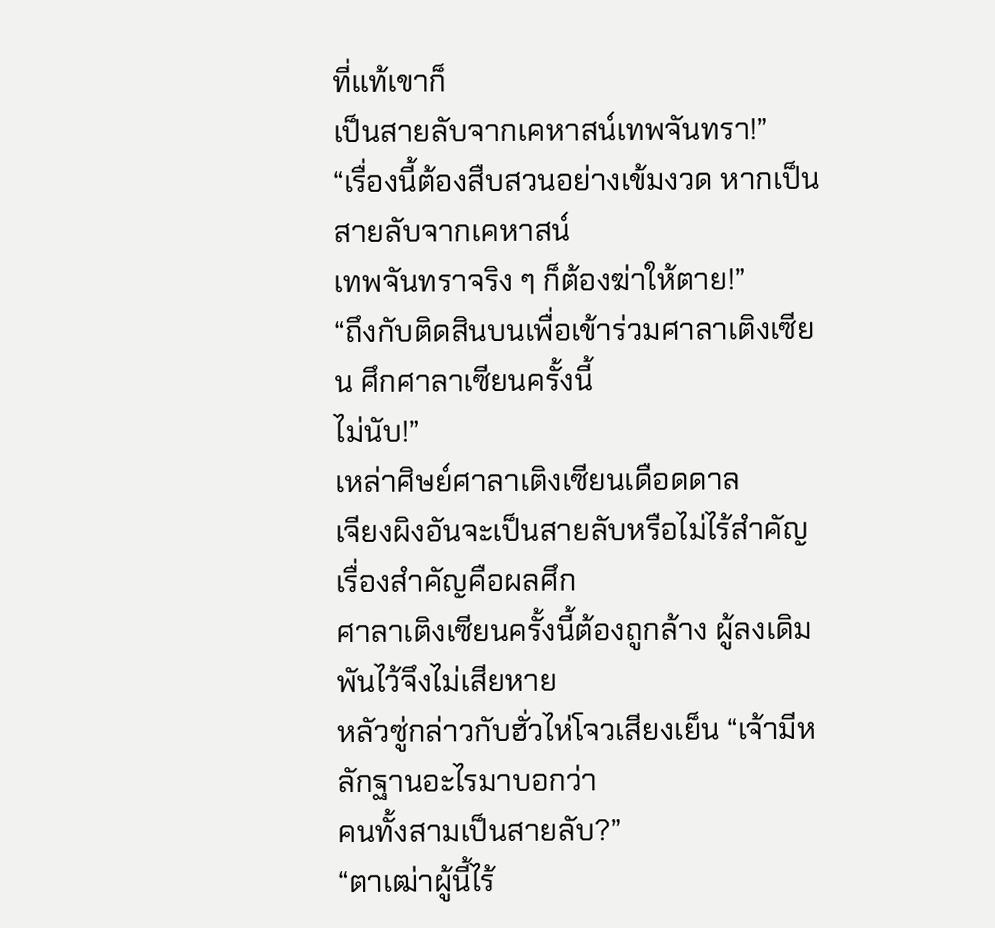ที่แท้เขาก็
เป็นสายลับจากเคหาสน์เทพจันทรา!”
“เรื่องนี้ต้องสืบสวนอย่างเข้มงวด หากเป็นสายลับจากเคหาสน์
เทพจันทราจริง ๆ ก็ต้องฆ่าให้ตาย!”
“ถึงกับติดสินบนเพื่อเข้าร่วมศาลาเติงเซียน ศึกศาลาเซียนครั้งนี้
ไม่นับ!”
เหล่าศิษย์ศาลาเติงเซียนเดือดดาล
เจียงผิงอันจะเป็นสายลับหรือไม่ไร้สำคัญ เรื่องสำคัญคือผลศึก
ศาลาเติงเซียนครั้งนี้ต้องถูกล้าง ผู้ลงเดิมพันไว้จึงไม่เสียหาย
หลัวซู่กล่าวกับฮั่วไห่โจวเสียงเย็น “เจ้ามีหลักฐานอะไรมาบอกว่า
คนทั้งสามเป็นสายลับ?”
“ตาเฒ่าผู้นี้ไร้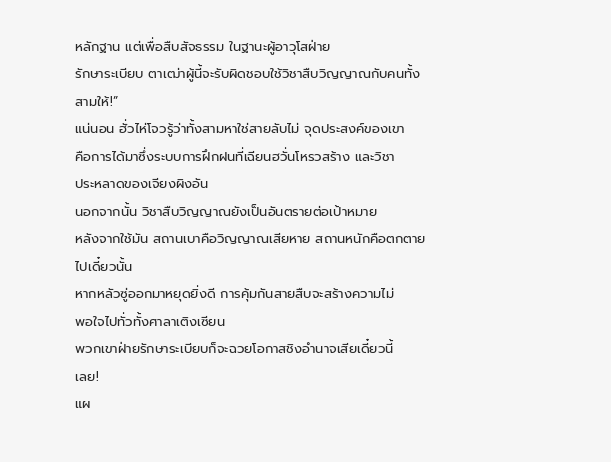หลักฐาน แต่เพื่อสืบสัจธรรม ในฐานะผู้อาวุโสฝ่าย
รักษาระเบียบ ตาเฒ่าผู้นี้จะรับผิดชอบใช้วิชาสืบวิญญาณกับคนทั้ง
สามให้!”
แน่นอน ฮั่วไห่โจวรู้ว่าทั้งสามหาใช่สายลับไม่ จุดประสงค์ของเขา
คือการได้มาซึ่งระบบการฝึกฝนที่เฉียนฮวั่นโหรวสร้าง และวิชา
ประหลาดของเจียงผิงอัน
นอกจากนั้น วิชาสืบวิญญาณยังเป็นอันตรายต่อเป้าหมาย
หลังจากใช้มัน สถานเบาคือวิญญาณเสียหาย สถานหนักคือตกตาย
ไปเดี๋ยวนั้น
หากหลัวซู่ออกมาหยุดยิ่งดี การคุ้มกันสายสืบจะสร้างความไม่
พอใจไปทั่วทั้งศาลาเติงเซียน
พวกเขาฝ่ายรักษาระเบียบก็จะฉวยโอกาสชิงอำนาจเสียเดี๋ยวนี้
เลย!
แผ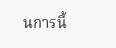นการนี้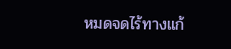หมดจดไร้ทางแก้